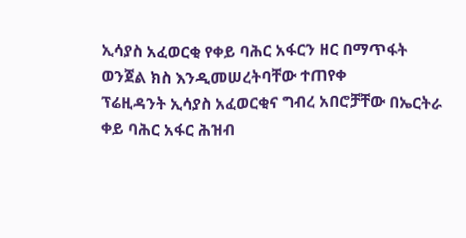ኢሳያስ አፈወርቂ የቀይ ባሕር አፋርን ዘር በማጥፋት ወንጀል ክስ እንዲመሠረትባቸው ተጠየቀ
ፕሬዚዳንት ኢሳያስ አፈወርቂና ግብረ አበሮቻቸው በኤርትራ ቀይ ባሕር አፋር ሕዝብ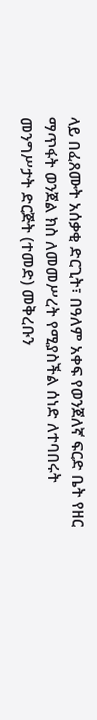ላይ በፈጸሙት አሰቃቂ ድርጊት፣ በዓለም አቀፍ የወንጀለኛ ፍርድ ቤት የዘር ማጥፋት ወንጀል ክስ ለመመሥረት የሚያስችል ሰነድ ለተባበሩት መንግሥታት ድርጅት (ተመድ) መቅረቡን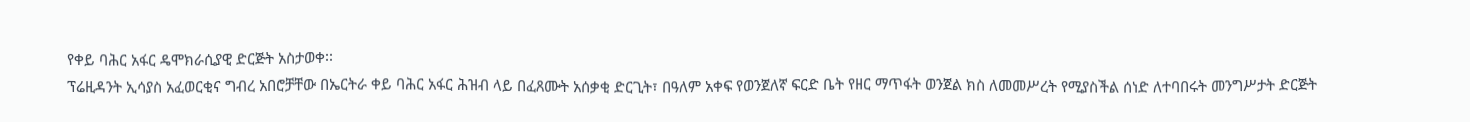የቀይ ባሕር አፋር ዴሞክራሲያዊ ድርጅት አስታወቀ፡፡
ፕሬዚዳንት ኢሳያስ አፈወርቂና ግብረ አበሮቻቸው በኤርትራ ቀይ ባሕር አፋር ሕዝብ ላይ በፈጸሙት አሰቃቂ ድርጊት፣ በዓለም አቀፍ የወንጀለኛ ፍርድ ቤት የዘር ማጥፋት ወንጀል ክስ ለመመሥረት የሚያስችል ሰነድ ለተባበሩት መንግሥታት ድርጅት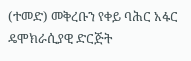(ተመድ) መቅረቡን የቀይ ባሕር አፋር ዴሞክራሲያዊ ድርጅት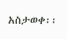አስታወቀ፡፡